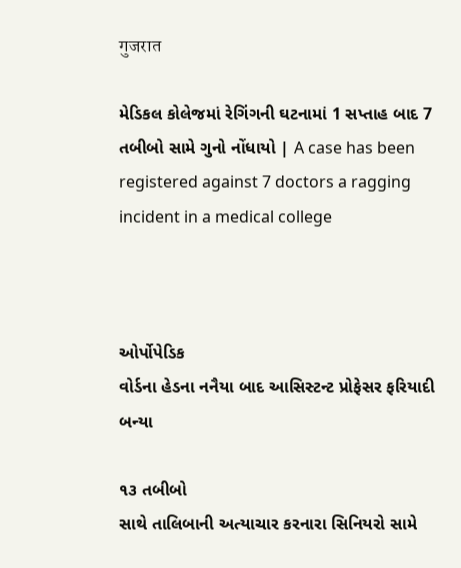गुजरात

મેડિકલ કોલેજમાં રેગિંગની ઘટનામાં 1 સપ્તાહ બાદ 7 તબીબો સામે ગુનો નોંધાયો | A case has been registered against 7 doctors a ragging incident in a medical college



ઓર્પોપેડિક
વોર્ડના હેડના નનૈયા બાદ આસિસ્ટન્ટ પ્રોફેસર ફરિયાદી બન્યા

૧૩ તબીબો
સાથે તાલિબાની અત્યાચાર કરનારા સિનિયરો સામે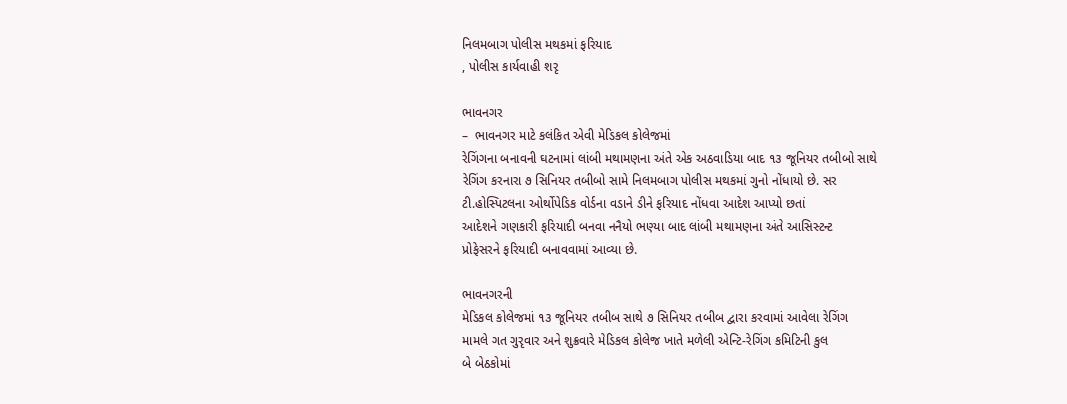નિલમબાગ પોલીસ મથકમાં ફરિયાદ
, પોલીસ કાર્યવાહી શરૃ

ભાવનગર
–  ભાવનગર માટે કલંકિત એવી મેડિકલ કોલેજમાં
રેગિંગના બનાવની ઘટનામાં લાંબી મથામણના અંતે એક અઠવાડિયા બાદ ૧૩ જૂનિયર તબીબો સાથે
રેગિંગ કરનારા ૭ સિનિયર તબીબો સામે નિલમબાગ પોલીસ મથકમાં ગુનો નોંધાયો છે. સર
ટી.હોસ્પિટલના ઓર્થોપેડિક વોર્ડના વડાને ડીને ફરિયાદ નોંધવા આદેશ આપ્યો છતાં
આદેશને ગણકારી ફરિયાદી બનવા નનૈયો ભણ્યા બાદ લાંબી મથામણના અંતે આસિસ્ટન્ટ
પ્રોફેસરને ફરિયાદી બનાવવામાં આવ્યા છે.

ભાવનગરની
મેડિકલ કોલેજમાં ૧૩ જૂનિયર તબીબ સાથે ૭ સિનિયર તબીબ દ્વારા કરવામાં આવેલા રેગિંગ
મામલે ગત ગુરૃવાર અને શુક્રવારે મેડિકલ કોલેજ ખાતે મળેલી એન્ટિ-રેગિંગ કમિટિની કુલ
બે બેઠકોમાં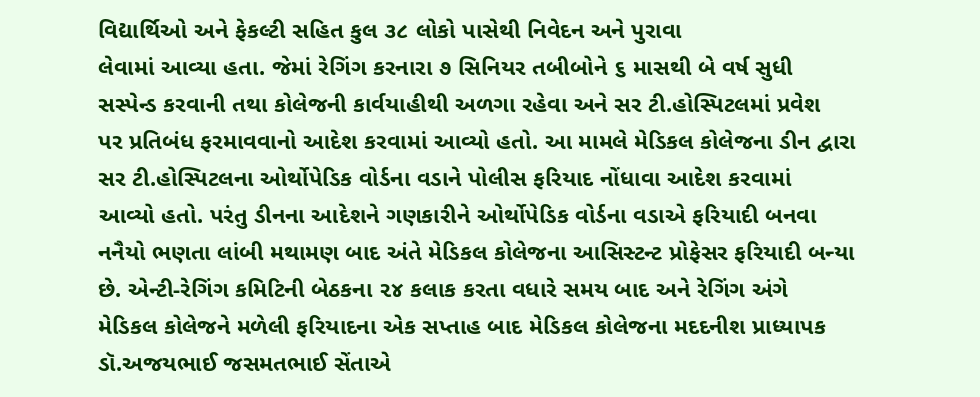વિદ્યાર્થિઓ અને ફેકલ્ટી સહિત કુલ ૩૮ લોકો પાસેથી નિવેદન અને પુરાવા
લેવામાં આવ્યા હતા. જેમાં રેગિંગ કરનારા ૭ સિનિયર તબીબોને ૬ માસથી બે વર્ષ સુધી
સસ્પેન્ડ કરવાની તથા કોલેજની કાર્વયાહીથી અળગા રહેવા અને સર ટી.હોસ્પિટલમાં પ્રવેશ
પર પ્રતિબંધ ફરમાવવાનો આદેશ કરવામાં આવ્યો હતો. આ મામલે મેડિકલ કોલેજના ડીન દ્વારા
સર ટી.હોસ્પિટલના ઓર્થોપેડિક વોર્ડના વડાને પોલીસ ફરિયાદ નોંધાવા આદેશ કરવામાં
આવ્યો હતો. પરંતુ ડીનના આદેશને ગણકારીને ઓર્થોપેડિક વોર્ડના વડાએ ફરિયાદી બનવા
નનૈયો ભણતા લાંબી મથામણ બાદ અંતે મેડિકલ કોલેજના આસિસ્ટન્ટ પ્રોફેસર ફરિયાદી બન્યા
છે. એન્ટી-રેગિંગ કમિટિની બેઠકના ૨૪ કલાક કરતા વધારે સમય બાદ અને રેગિંગ અંગે
મેડિકલ કોલેજને મળેલી ફરિયાદના એક સપ્તાહ બાદ મેડિકલ કોલેજના મદદનીશ પ્રાધ્યાપક
ડૉ.અજયભાઈ જસમતભાઈ સેંતાએ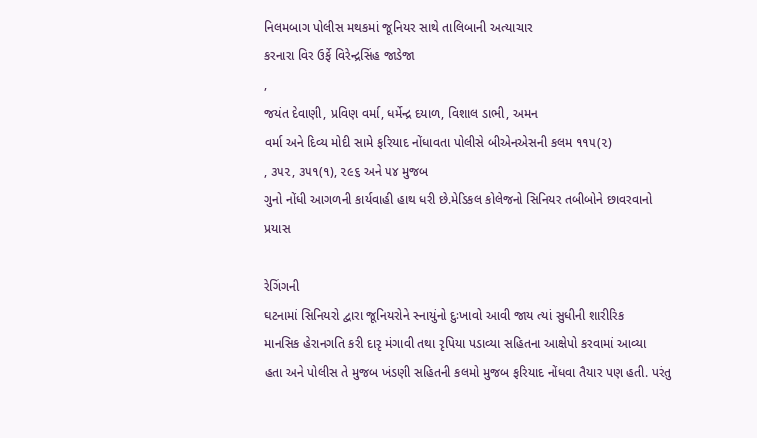નિલમબાગ પોલીસ મથકમાં જૂનિયર સાથે તાલિબાની અત્યાચાર
કરનારા વિર ઉર્ફે વિરેન્દ્રસિંહ જાડેજા
,
જયંત દેવાણી, પ્રવિણ વર્મા, ધર્મેન્દ્ર દયાળ, વિશાલ ડાભી, અમન
વર્મા અને દિવ્ય મોદી સામે ફરિયાદ નોંધાવતા પોલીસે બીએનએસની કલમ ૧૧૫(૨)
, ૩૫૨, ૩૫૧(૧), ૨૯૬ અને ૫૪ મુજબ
ગુનો નોંધી આગળની કાર્યવાહી હાથ ધરી છે.મેડિકલ કોલેજનો સિનિયર તબીબોને છાવરવાનો
પ્રયાસ

રેગિંગની
ઘટનામાં સિનિયરો દ્વારા જૂનિયરોને સ્નાયુંનો દુઃખાવો આવી જાય ત્યાં સુધીની શારીરિક
માનસિક હેરાનગતિ કરી દારૃ મંગાવી તથા રૃપિયા પડાવ્યા સહિતના આક્ષેપો કરવામાં આવ્યા
હતા અને પોલીસ તે મુજબ ખંડણી સહિતની કલમો મુજબ ફરિયાદ નોંધવા તૈયાર પણ હતી. પરંતુ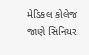મેડિકલ કોલેજ જાણે સિનિયર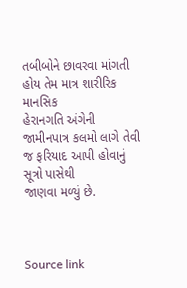તબીબોને છાવરવા માંગતી હોય તેમ માત્ર શારીરિક માનસિક
હેરાનગતિ અંગેની જામીનપાત્ર કલમો લાગે તેવી જ ફરિયાદ આપી હોવાનું સૂત્રો પાસેથી
જાણવા મળ્યું છે.



Source link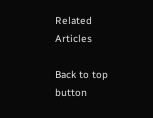Related Articles

Back to top button